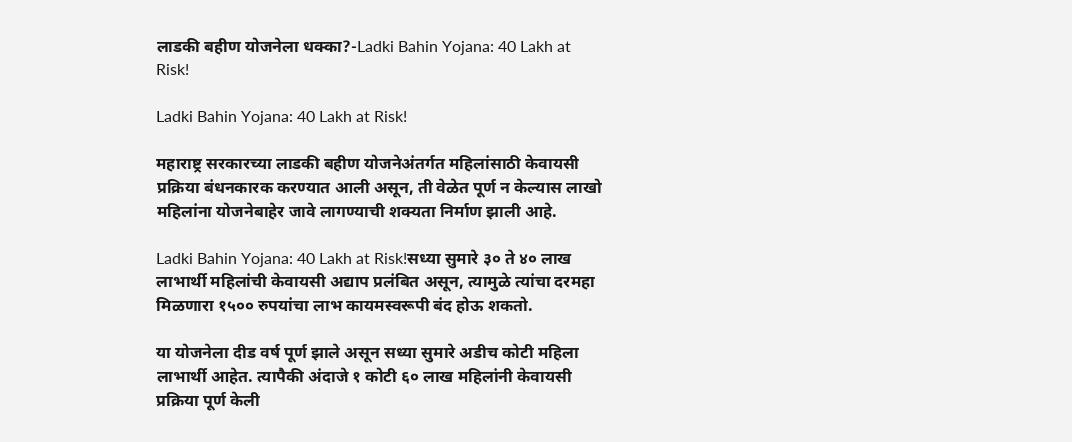लाडकी बहीण योजनेला धक्का?-Ladki Bahin Yojana: 40 Lakh at Risk!

Ladki Bahin Yojana: 40 Lakh at Risk!

महाराष्ट्र सरकारच्या लाडकी बहीण योजनेअंतर्गत महिलांसाठी केवायसी प्रक्रिया बंधनकारक करण्यात आली असून, ती वेळेत पूर्ण न केल्यास लाखो महिलांना योजनेबाहेर जावे लागण्याची शक्यता निर्माण झाली आहे.

Ladki Bahin Yojana: 40 Lakh at Risk!सध्या सुमारे ३० ते ४० लाख लाभार्थी महिलांची केवायसी अद्याप प्रलंबित असून, त्यामुळे त्यांचा दरमहा मिळणारा १५०० रुपयांचा लाभ कायमस्वरूपी बंद होऊ शकतो.

या योजनेला दीड वर्ष पूर्ण झाले असून सध्या सुमारे अडीच कोटी महिला लाभार्थी आहेत. त्यापैकी अंदाजे १ कोटी ६० लाख महिलांनी केवायसी प्रक्रिया पूर्ण केली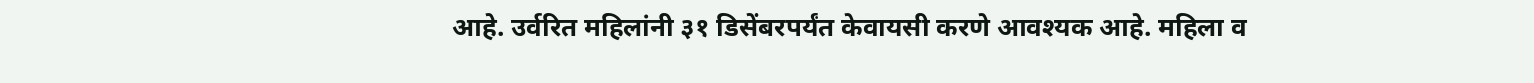आहे. उर्वरित महिलांनी ३१ डिसेंबरपर्यंत केवायसी करणे आवश्यक आहे. महिला व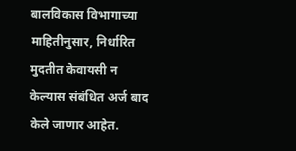बालविकास विभागाच्या माहितीनुसार, निर्धारित मुदतीत केवायसी न केल्यास संबंधित अर्ज बाद केले जाणार आहेत.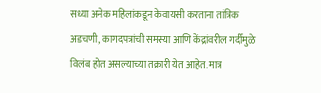सध्या अनेक महिलांकडून केवायसी करताना तांत्रिक अडचणी, कागदपत्रांची समस्या आणि केंद्रांवरील गर्दीमुळे विलंब होत असल्याच्या तक्रारी येत आहेत. मात्र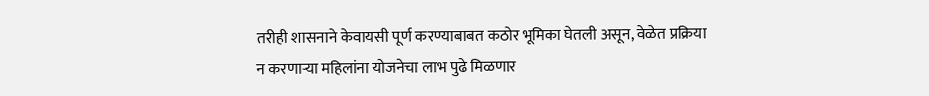तरीही शासनाने केवायसी पूर्ण करण्याबाबत कठोर भूमिका घेतली असून, वेळेत प्रक्रिया न करणाऱ्या महिलांना योजनेचा लाभ पुढे मिळणार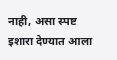नाही, असा स्पष्ट इशारा देण्यात आला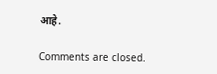आहे.

Comments are closed.